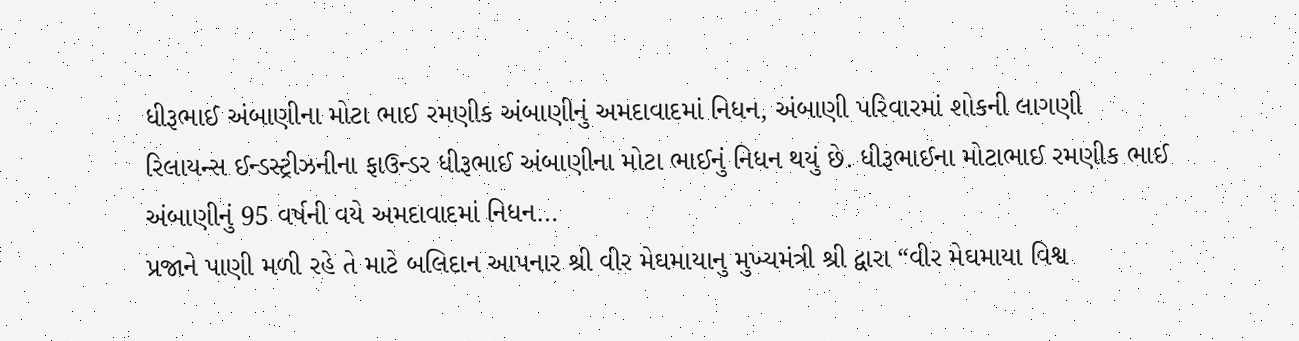ધીરૂભાઈ અંબાણીના મોટા ભાઈ રમણીક અંબાણીનું અમદાવાદમાં નિધન, અંબાણી પરિવારમાં શોકની લાગણી
રિલાયન્સ ઈન્ડસ્ટ્રીઝનીના ફાઉન્ડર ધીરૂભાઈ અંબાણીના મોટા ભાઈનું નિધન થયું છે. ધીરૂભાઈના મોટાભાઈ રમણીક ભાઈ અંબાણીનું 95 વર્ષની વયે અમદાવાદમાં નિધન…
પ્રજાને પાણી મળી રહે તે માટે બલિદાન આપનાર શ્રી વીર મેઘમાયાનુ મુખ્યમંત્રી શ્રી દ્વારા “વીર મેઘમાયા વિશ્વ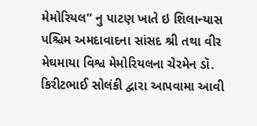મેમોરિયલ” નુ પાટણ ખાતે ઇ શિલાન્યાસ
પશ્ચિમ અમદાવાદના સાંસદ શ્રી તથા વીર મેઘમાયા વિશ્વ મેમોરિયલના ચેરમેન ડૉ. કિરીટભાઈ સોલંકી દ્વારા આપવામા આવી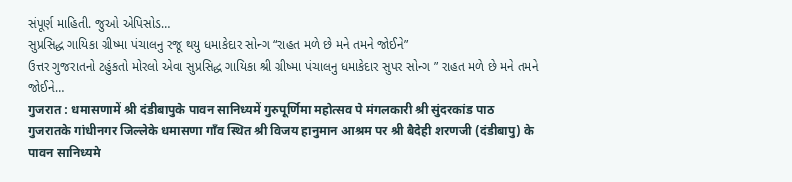સંપૂર્ણ માહિતી. જુઓ એપિસોડ…
સુપ્રસિદ્ધ ગાયિકા ગ્રીષ્મા પંચાલનુ રજૂ થયુ ધમાકેદાર સોન્ગ “રાહત મળે છે મને તમને જોઈને”
ઉત્તર ગુજરાતનો ટહુંકતો મોરલો એવા સુપ્રસિદ્ધ ગાયિકા શ્રી ગ્રીષ્મા પંચાલનુ ધમાકેદાર સુપર સોન્ગ ” રાહત મળે છે મને તમને જોઈને…
गुजरात : धमासणामें श्री दंडीबापुके पावन सानिध्यमें गुरुपूर्णिमा महोत्सव पे मंगलकारी श्री सुंदरकांड पाठ
गुजरातके गांधीनगर जिल्लेके धमासणा गाँव स्थित श्री विजय हानुमान आश्रम पर श्री बैदेही शरणजी (दंडीबापु) के पावन सानिध्यमे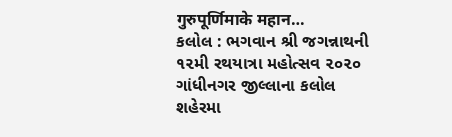गुरुपूर्णिमाके महान…
કલોલ : ભગવાન શ્રી જગન્નાથની ૧૨મી રથયાત્રા મહોત્સવ ૨૦૨૦
ગાંધીનગર જીલ્લાના કલોલ શહેરમા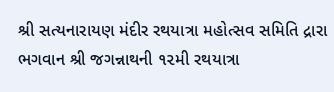શ્રી સત્યનારાયણ મંદીર રથયાત્રા મહોત્સવ સમિતિ દ્રારા ભગવાન શ્રી જગન્નાથની ૧૨મી રથયાત્રા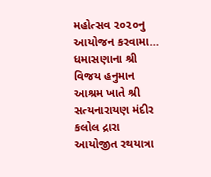મહોત્સવ ૨૦૨૦નુ આયોજન કરવામા…
ધમાસણાના શ્રી વિજય હનુમાન આશ્રમ ખાતે શ્રી સત્યનારાયણ મંદીર કલોલ દ્રારા આયોજીત રથયાત્રા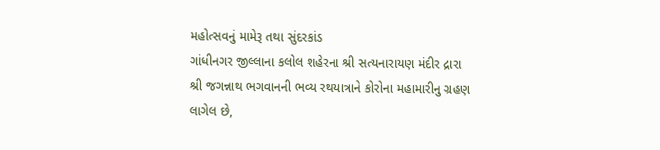મહોત્સવનું મામેરૂ તથા સુંદરકાંડ
ગાંધીનગર જીલ્લાના કલોલ શહેરના શ્રી સત્યનારાયણ મંદીર દ્રારા શ્રી જગન્નાથ ભગવાનની ભવ્ય રથયાત્રાને કોરોના મહામારીનુ ગ્રહણ લાગેલ છે,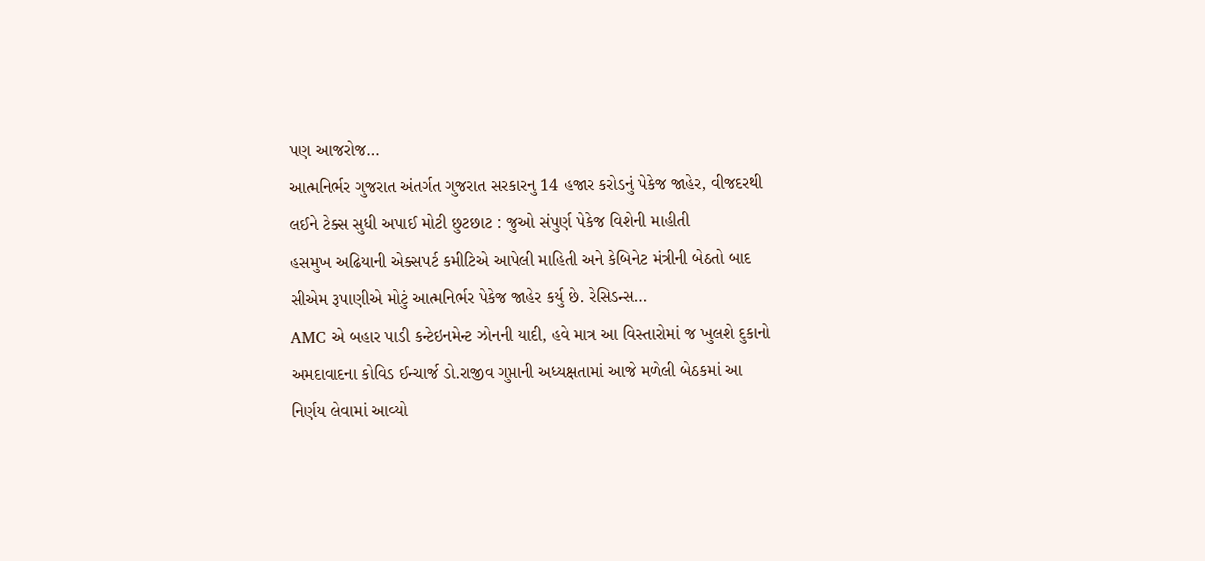પણ આજરોજ…
આત્મનિર્ભર ગુજરાત અંતર્ગત ગુજરાત સરકારનુ 14 હજાર કરોડનું પેકેજ જાહેર, વીજદરથી લઈને ટેક્સ સુધી અપાઈ મોટી છુટછાટ : જુઓ સંપુર્ણ પેકેજ વિશેની માહીતી
હસમુખ અઢિયાની એક્સપર્ટ કમીટિએ આપેલી માહિતી અને કેબિનેટ મંત્રીની બેઠતો બાદ સીએમ રૂપાણીએ મોટું આત્મનિર્ભર પેકેજ જાહેર કર્યુ છે. રેસિડન્સ…
AMC એ બહાર પાડી કન્ટેઇનમેન્ટ ઝોનની યાદી, હવે માત્ર આ વિસ્તારોમાં જ ખુલશે દુકાનો
અમદાવાદના કોવિડ ઈન્ચાર્જ ડો.રાજીવ ગુપ્તાની અધ્યક્ષતામાં આજે મળેલી બેઠકમાં આ નિર્ણય લેવામાં આવ્યો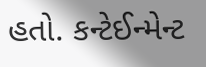હતો. કન્ટેઈન્મેન્ટ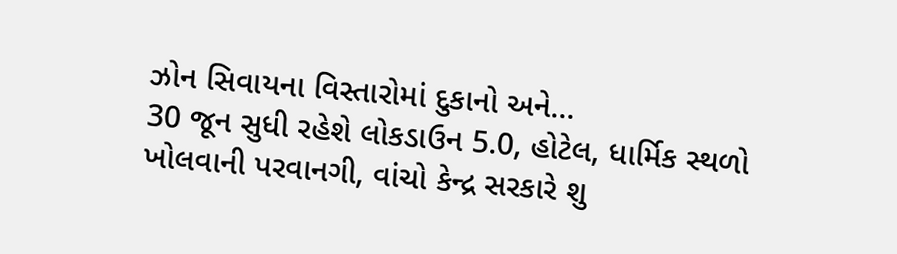ઝોન સિવાયના વિસ્તારોમાં દુકાનો અને…
30 જૂન સુધી રહેશે લોકડાઉન 5.0, હોટેલ, ધાર્મિક સ્થળો ખોલવાની પરવાનગી, વાંચો કેન્દ્ર સરકારે શુ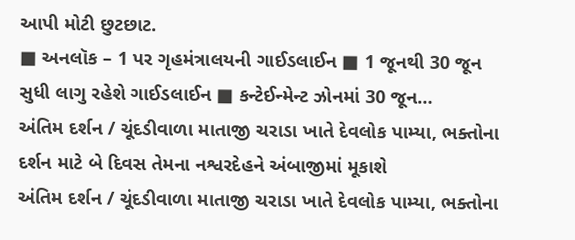આપી મોટી છુટછાટ.
■ અનલૉક – 1 પર ગૃહમંત્રાલયની ગાઈડલાઈન ■ 1 જૂનથી 30 જૂન સુધી લાગુ રહેશે ગાઈડલાઈન ■ કન્ટેઈન્મેન્ટ ઝોનમાં 30 જૂન…
અંતિમ દર્શન / ચૂંદડીવાળા માતાજી ચરાડા ખાતે દેવલોક પામ્યા, ભક્તોના દર્શન માટે બે દિવસ તેમના નશ્વરદેહને અંબાજીમાં મૂકાશે
અંતિમ દર્શન / ચૂંદડીવાળા માતાજી ચરાડા ખાતે દેવલોક પામ્યા, ભક્તોના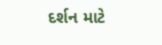દર્શન માટે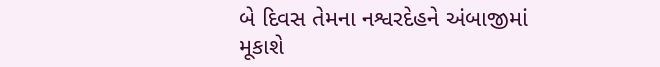બે દિવસ તેમના નશ્વરદેહને અંબાજીમાં મૂકાશે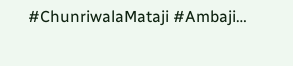#ChunriwalaMataji #Ambaji…